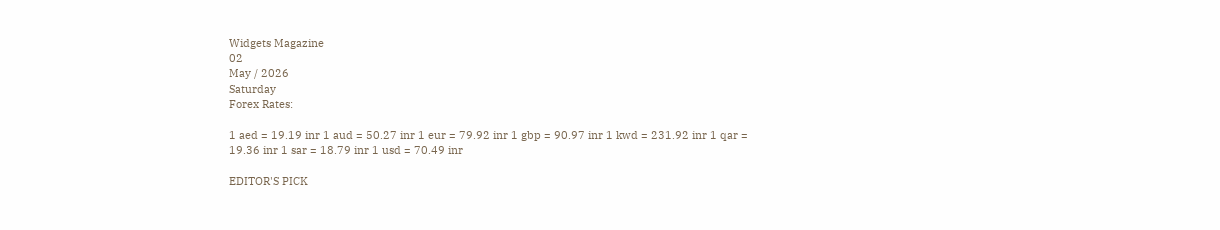Widgets Magazine
02
May / 2026
Saturday
Forex Rates:

1 aed = 19.19 inr 1 aud = 50.27 inr 1 eur = 79.92 inr 1 gbp = 90.97 inr 1 kwd = 231.92 inr 1 qar = 19.36 inr 1 sar = 18.79 inr 1 usd = 70.49 inr

EDITOR'S PICK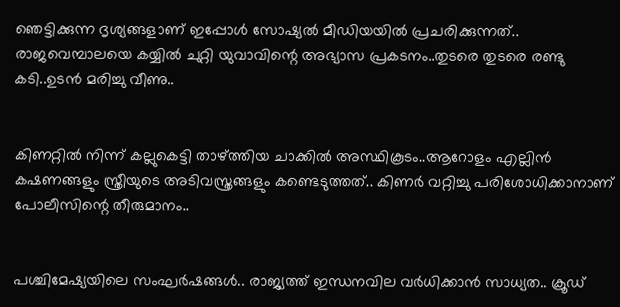ഞെട്ടിക്കുന്ന ദൃശ്യങ്ങളാണ് ഇപ്പോള്‍ സോഷ്യല്‍ മീഡിയയില്‍ പ്രചരിക്കുന്നത്.. രാജവെമ്പാലയെ കയ്യിൽ ചുറ്റി യുവാവിന്റെ അഭ്യാസ പ്രകടനം..തുടരെ തുടരെ രണ്ടു കടി..ഉടൻ മരിച്ചു വീണു..


കിണറ്റില്‍ നിന്ന് കല്ലുകെട്ടി താഴ്ത്തിയ ചാക്കില്‍ അസ്ഥികൂടം..ആറോളം എല്ലിന്‍ കഷണങ്ങളും സ്ത്രീയുടെ അടിവസ്ത്രങ്ങളും കണ്ടെടുത്തത്.. കിണര്‍ വറ്റിച്ചു പരിശോധിക്കാനാണ് പോലീസിന്റെ തീരുമാനം..


പശ്ചിമേഷ്യയിലെ സംഘര്‍ഷങ്ങള്‍.. രാജ്യത്ത് ഇന്ധനവില വര്‍ധിക്കാന്‍ സാധ്യത.. ക്രൂഡ്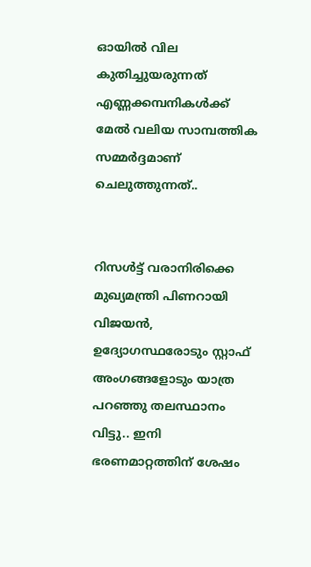ഓയില്‍ വില കുതിച്ചുയരുന്നത് എണ്ണക്കമ്പനികള്‍ക്ക് മേല്‍ വലിയ സാമ്പത്തിക സമ്മര്‍ദ്ദമാണ് ചെലുത്തുന്നത്..


റിസൾട്ട് വരാനിരിക്കെ മുഖ്യമന്ത്രി പിണറായി വിജയൻ, ഉദ്യോഗസ്ഥരോടും സ്റ്റാഫ് അംഗങ്ങളോടും യാത്ര പറഞ്ഞു തലസ്ഥാനം വിട്ടു.. ഇനി ഭരണമാറ്റത്തിന് ശേഷം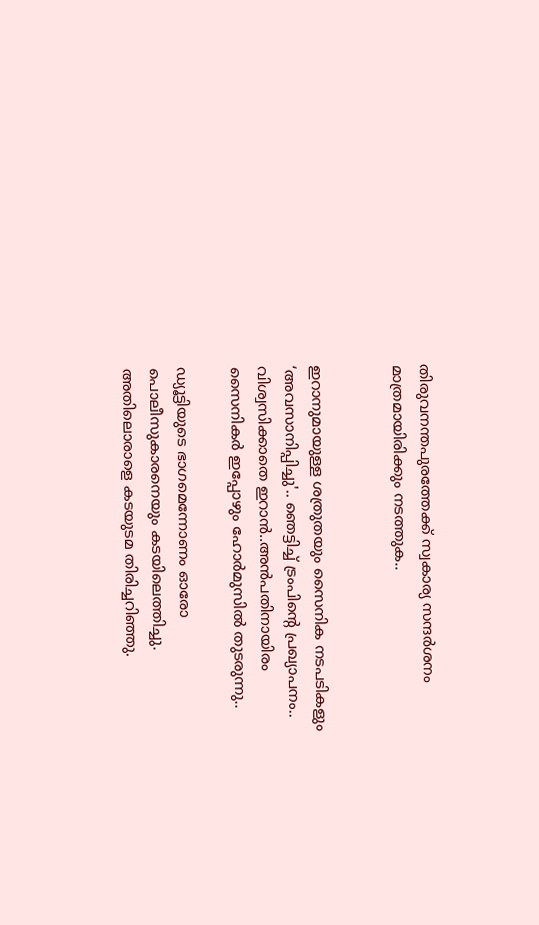തിരുവനന്തപുരത്തേക്ക് സ്വകാര്യ സന്ദർശനം മാത്രമായിരിക്കും നടത്തുക..


ഇറാനുമായുള്ള ശത്രുതയും സൈനിക നടപടികളും ‘അവസാനിപ്പിച്ചു'.. ഞെട്ടിച്ച് ട്രംപിന്‍റെ പ്രഖ്യാപനം.. വിശ്വസിക്കാതെ ഇറാൻ..അൻപതിനായിരം സൈനികർ ഇപ്പോഴും ഹോർമുസിൽ തുടരുന്നു..

ഡ്യൂട്ടിയുടെ ഭാഗമെന്നോണം ഓരോ പൊലീസുകാരനെയും കടയിലെത്തിച്ചു. അതിലൊരാളെ കടയുടമ തിരിച്ചറിഞ്ഞു.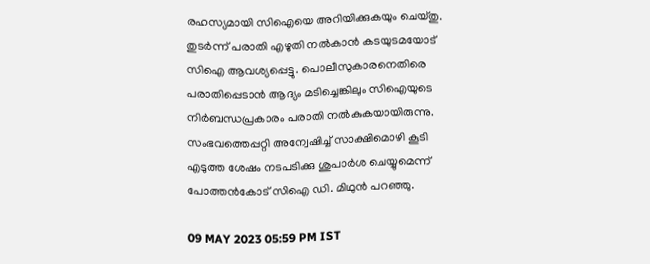രഹസ്യമായി സിഐയെ അറിയിക്കുകയും ചെയ്തു. തുടര്‍ന്ന് പരാതി എഴുതി നല്‍കാന്‍ കടയുടമയോട് സിഐ ആവശ്യപ്പെട്ടു. പൊലീസുകാരനെതിരെ പരാതിപ്പെടാന്‍ ആദ്യം മടിച്ചെങ്കിലും സിഐയുടെ നിര്‍ബന്ധപ്രകാരം പരാതി നല്‍കുകയായിരുന്നു. സംഭവത്തെപ്പറ്റി അന്വേഷിച്ച് സാക്ഷിമൊഴി കൂടി എടുത്ത ശേഷം നടപടിക്കു ശുപാര്‍ശ ചെയ്യുമെന്ന് പോത്തന്‍കോട് സിഐ ഡി. മിഥുന്‍ പറഞ്ഞു.

09 MAY 2023 05:59 PM IST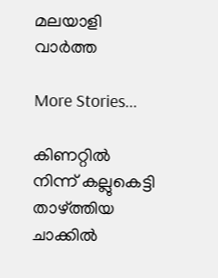മലയാളി വാര്‍ത്ത

More Stories...

കിണറ്റില്‍ നിന്ന് കല്ലുകെട്ടി താഴ്ത്തിയ ചാക്കില്‍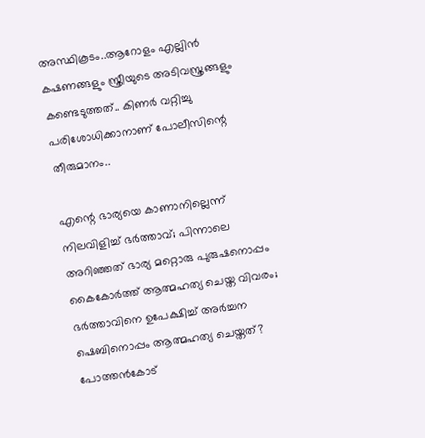അസ്ഥികൂടം..ആറോളം എല്ലിന്‍ കഷണങ്ങളും സ്ത്രീയുടെ അടിവസ്ത്രങ്ങളും കണ്ടെടുത്തത്.. കിണര്‍ വറ്റിച്ചു പരിശോധിക്കാനാണ് പോലീസിന്റെ തീരുമാനം..

എന്റെ ഭാര്യയെ കാണാനില്ലെന്ന് നിലവിളിച്ച് ഭർത്താവ്; പിന്നാലെ അറിഞ്ഞത് ഭാര്യ മറ്റൊരു പുരുഷനൊപ്പം കൈകോർത്ത് ആത്മഹത്യ ചെയ്ത വിവരം; ഭർത്താവിനെ ഉപേക്ഷിച്ച് അർച്ചന ഷെബിനൊപ്പം ആത്മഹത്യ ചെയ്തത്? പോത്തൻകോട്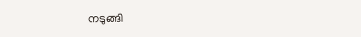നടുങ്ങി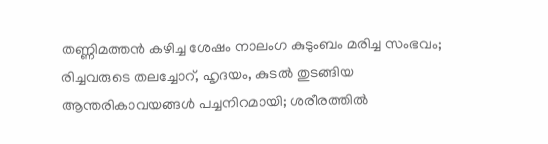തണ്ണിമത്തൻ കഴിച്ച ശേഷം നാലംഗ കുടുംബം മരിച്ച സംഭവം; രിച്ചവരുടെ തലച്ചോറ്, ഹൃദയം, കുടൽ തുടങ്ങിയ ആന്തരികാവയങ്ങൾ പച്ചനിറമായി; ശരീരത്തിൽ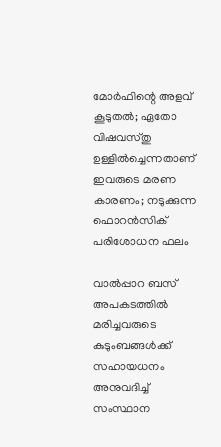മോർഫിന്റെ അളവ് കൂടുതൽ; ഏതോ വിഷവസ്തു ഉള്ളിൽച്ചെന്നതാണ് ഇവരുടെ മരണ കാരണം; നടുക്കുന്ന ഫൊറൻസിക് പരിശോധന ഫലം

വാൽപ്പാറ ബസ് അപകടത്തിൽ മരിച്ചവരുടെ കുടുംബങ്ങൾക്ക് സഹായധനം അനുവദിച്ച് സംസ്ഥാന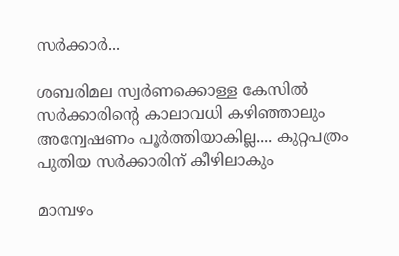സർക്കാർ...

ശബരിമല സ്വർണക്കൊള്ള കേസിൽ സർക്കാരിന്റെ കാലാവധി കഴിഞ്ഞാലും അന്വേഷണം പൂർത്തിയാകില്ല.... കുറ്റപത്രം പുതിയ സർക്കാരിന് കീഴിലാകും

മാമ്പഴം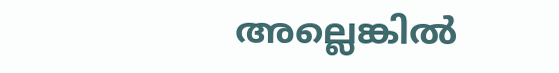അല്ലെങ്കില്‍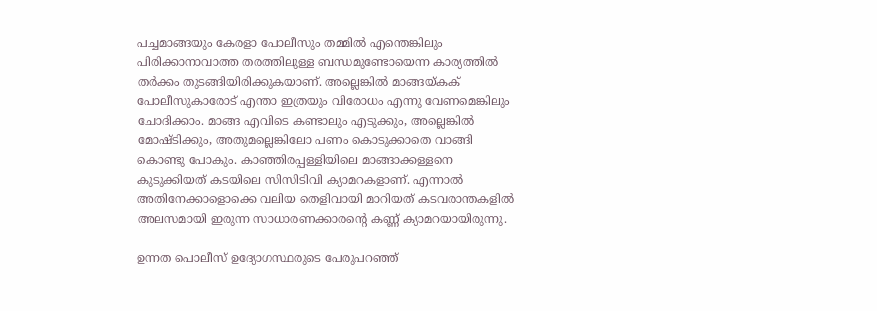പച്ചമാങ്ങയും കേരളാ പോലീസും തമ്മില്‍ എന്തെങ്കിലും പിരിക്കാനാവാത്ത തരത്തിലുള്ള ബന്ധമുണ്ടോയെന്ന കാര്യത്തില്‍ തര്‍ക്കം തുടങ്ങിയിരിക്കുകയാണ്. അല്ലെങ്കില്‍ മാങ്ങയ്കക് പോലീസുകാരോട് എന്താ ഇത്രയും വിരോധം എന്നു വേണമെങ്കിലും ചോദിക്കാം. മാങ്ങ എവിടെ കണ്ടാലും എടുക്കും, അല്ലെങ്കില്‍ മോഷ്ടിക്കും, അതുമല്ലെങ്കിലോ പണം കൊടുക്കാതെ വാങ്ങി കൊണ്ടു പോകും. കാഞ്ഞിരപ്പള്ളിയിലെ മാങ്ങാക്കള്ളനെ കുടുക്കിയത് കടയിലെ സിസിടിവി ക്യാമറകളാണ്. എന്നാല്‍ അതിനേക്കാളൊക്കെ വലിയ തെളിവായി മാറിയത് കടവരാന്തകളില്‍ അലസമായി ഇരുന്ന സാധാരണക്കാരന്റെ കണ്ണ് ക്യാമറയായിരുന്നു.

ഉന്നത പൊലീസ് ഉദ്യോഗസ്ഥരുടെ പേരുപറഞ്ഞ്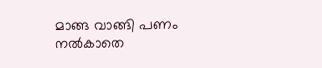മാങ്ങ വാങ്ങി പണം നല്‍കാതെ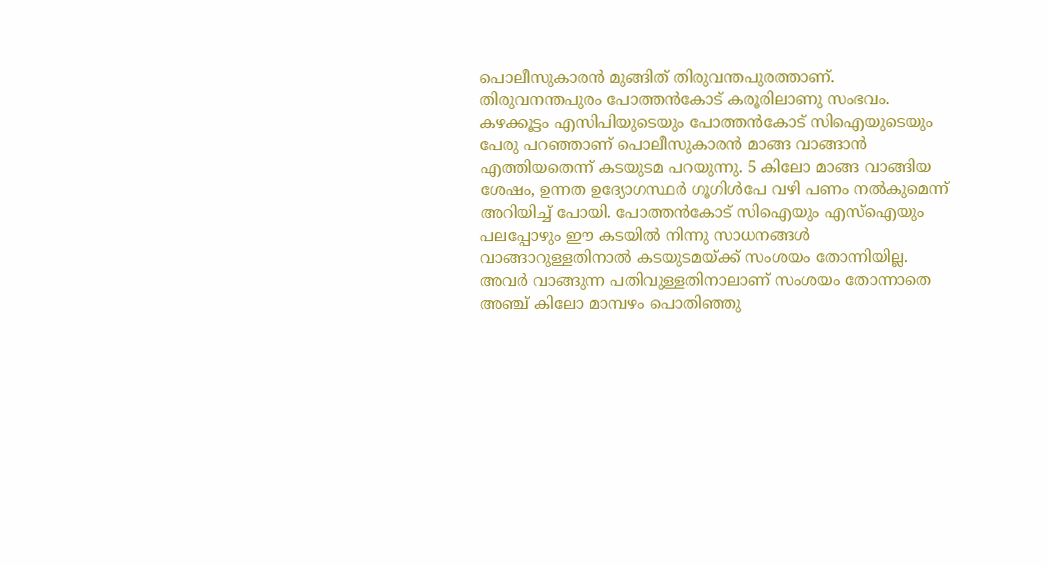പൊലീസുകാരന്‍ മുങ്ങിത് തിരുവന്തപുരത്താണ്. തിരുവനന്തപുരം പോത്തന്‍കോട് കരൂരിലാണു സംഭവം. കഴക്കൂട്ടം എസിപിയുടെയും പോത്തന്‍കോട് സിഐയുടെയും പേരു പറഞ്ഞാണ് പൊലീസുകാരന്‍ മാങ്ങ വാങ്ങാന്‍ എത്തിയതെന്ന് കടയുടമ പറയുന്നു. 5 കിലോ മാങ്ങ വാങ്ങിയ ശേഷം, ഉന്നത ഉദ്യോഗസ്ഥര്‍ ഗൂഗിള്‍പേ വഴി പണം നല്‍കുമെന്ന് അറിയിച്ച് പോയി. പോത്തന്‍കോട് സിഐയും എസ്‌ഐയും പലപ്പോഴും ഈ കടയില്‍ നിന്നു സാധനങ്ങള്‍ വാങ്ങാറുള്ളതിനാല്‍ കടയുടമയ്ക്ക് സംശയം തോന്നിയില്ല. അവര്‍ വാങ്ങുന്ന പതിവുള്ളതിനാലാണ് സംശയം തോന്നാതെ അഞ്ച് കിലോ മാമ്പഴം പൊതിഞ്ഞു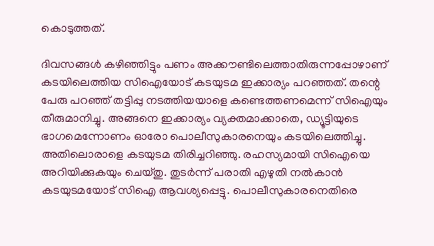കൊടുത്തത്.

ദിവസങ്ങള്‍ കഴിഞ്ഞിട്ടും പണം അക്കൗണ്ടിലെത്താതിരുന്നപ്പോഴാണ് കടയിലെത്തിയ സിഐയോട് കടയുടമ ഇക്കാര്യം പറഞ്ഞത്. തന്റെ പേരു പറഞ്ഞ് തട്ടിപ്പു നടത്തിയയാളെ കണ്ടെത്തണമെന്ന് സിഐയും തീരുമാനിച്ചു. അങ്ങനെ ഇക്കാര്യം വ്യക്തമാക്കാതെ, ഡ്യൂട്ടിയുടെ ഭാഗമെന്നോണം ഓരോ പൊലീസുകാരനെയും കടയിലെത്തിച്ചു. അതിലൊരാളെ കടയുടമ തിരിച്ചറിഞ്ഞു. രഹസ്യമായി സിഐയെ അറിയിക്കുകയും ചെയ്തു. തുടര്‍ന്ന് പരാതി എഴുതി നല്‍കാന്‍ കടയുടമയോട് സിഐ ആവശ്യപ്പെട്ടു. പൊലീസുകാരനെതിരെ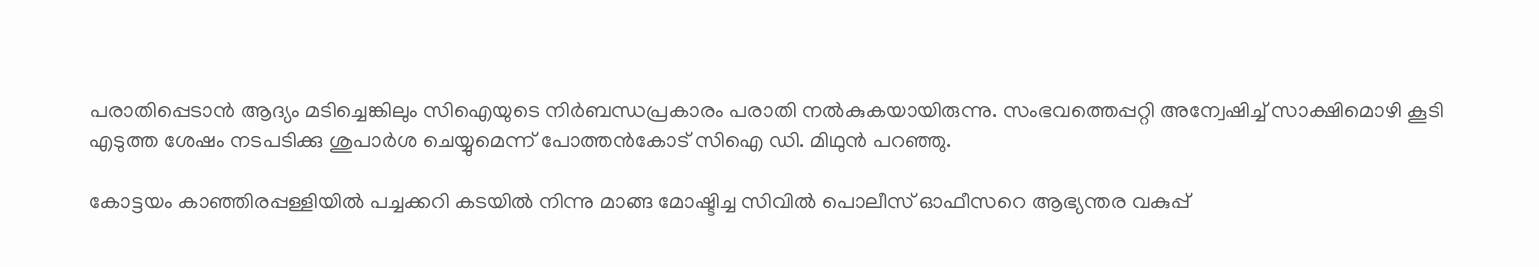പരാതിപ്പെടാന്‍ ആദ്യം മടിച്ചെങ്കിലും സിഐയുടെ നിര്‍ബന്ധപ്രകാരം പരാതി നല്‍കുകയായിരുന്നു. സംഭവത്തെപ്പറ്റി അന്വേഷിച്ച് സാക്ഷിമൊഴി കൂടി എടുത്ത ശേഷം നടപടിക്കു ശുപാര്‍ശ ചെയ്യുമെന്ന് പോത്തന്‍കോട് സിഐ ഡി. മിഥുന്‍ പറഞ്ഞു.

കോട്ടയം കാഞ്ഞിരപ്പള്ളിയില്‍ പച്ചക്കറി കടയില്‍ നിന്നു മാങ്ങ മോഷ്ടിച്ച സിവില്‍ പൊലീസ് ഓഫീസറെ ആഭ്യന്തര വകുപ്പ്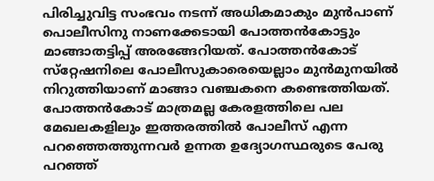പിരിച്ചുവിട്ട സംഭവം നടന്ന് അധികമാകും മുന്‍പാണ് പൊലീസിനു നാണക്കേടായി പോത്തന്‍കോട്ടും മാങ്ങാതട്ടിപ്പ് അരങ്ങേറിയത്. പോത്തന്‍കോട് സ്‌റ്റേഷനിലെ പോലീസുകാരെയെല്ലാം മുന്‍മുനയില്‍ നിറുത്തിയാണ് മാങ്ങാ വഞ്ചകനെ കണ്ടെത്തിയത്. പോത്തന്‍കോട് മാത്രമല്ല കേരളത്തിലെ പല മേഖലകളിലും ഇത്തരത്തില്‍ പോലീസ് എന്ന പറഞ്ഞെത്തുന്നവര്‍ ഉന്നത ഉദ്യോഗസ്ഥരുടെ പേരു പറഞ്ഞ്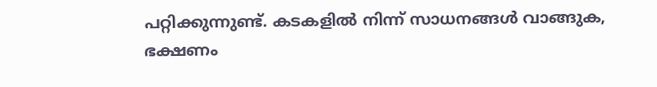പറ്റിക്കുന്നുണ്ട്. കടകളില്‍ നിന്ന് സാധനങ്ങള്‍ വാങ്ങുക, ഭക്ഷണം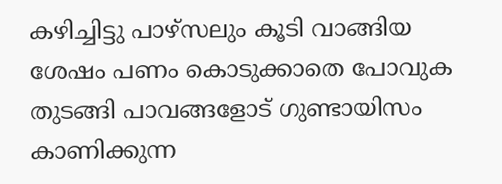കഴിച്ചിട്ടു പാഴ്‌സലും കൂടി വാങ്ങിയ ശേഷം പണം കൊടുക്കാതെ പോവുക തുടങ്ങി പാവങ്ങളോട് ഗുണ്ടായിസം കാണിക്കുന്ന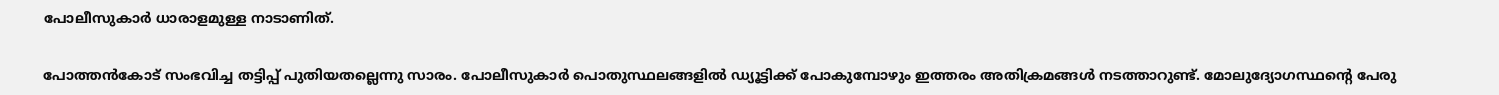പോലീസുകാര്‍ ധാരാളമുള്ള നാടാണിത്.

പോത്തന്‍കോട് സംഭവിച്ച തട്ടിപ്പ് പുതിയതല്ലെന്നു സാരം. പോലീസുകാര്‍ പൊതുസ്ഥലങ്ങളില്‍ ഡ്യൂട്ടിക്ക് പോകുമ്പോഴും ഇത്തരം അതിക്രമങ്ങള്‍ നടത്താറുണ്ട്. മോലുദ്യോഗസ്ഥന്റെ പേരു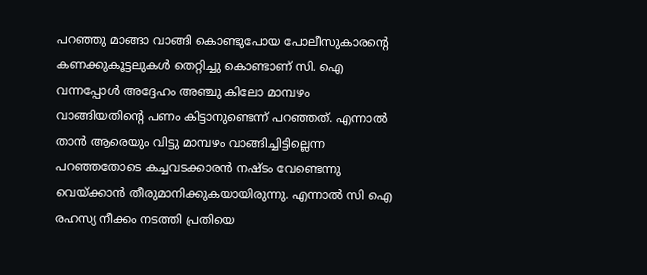പറഞ്ഞു മാങ്ങാ വാങ്ങി കൊണ്ടുപോയ പോലീസുകാരന്റെ കണക്കുകൂട്ടലുകള്‍ തെറ്റിച്ചു കൊണ്ടാണ് സി. ഐ വന്നപ്പോള്‍ അദ്ദേഹം അഞ്ചു കിലോ മാമ്പഴം വാങ്ങിയതിന്റെ പണം കിട്ടാനുണ്ടെന്ന് പറഞ്ഞത്. എന്നാല്‍ താന്‍ ആരെയും വിട്ടു മാമ്പഴം വാങ്ങിച്ചിട്ടില്ലെന്ന പറഞ്ഞതോടെ കച്ചവടക്കാരന്‍ നഷ്ടം വേണ്ടെന്നു വെയ്ക്കാന്‍ തീരുമാനിക്കുകയായിരുന്നു. എന്നാല്‍ സി ഐ രഹസ്യ നീക്കം നടത്തി പ്രതിയെ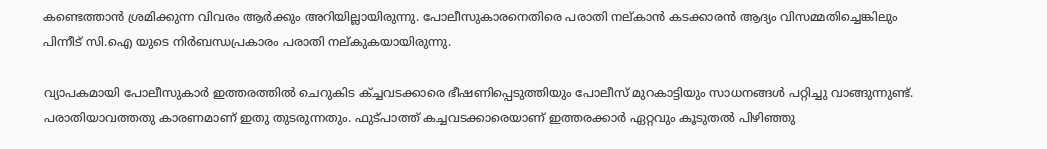കണ്ടെത്താന്‍ ശ്രമിക്കുന്ന വിവരം ആര്‍ക്കും അറിയില്ലായിരുന്നു. പോലീസുകാരനെതിരെ പരാതി നല്കാന്‍ കടക്കാരന്‍ ആദ്യം വിസമ്മതിച്ചെങ്കിലും പിന്നീട് സി.ഐ യുടെ നിര്‍ബന്ധപ്രകാരം പരാതി നല്കുകയായിരുന്നു.

വ്യാപകമായി പോലീസുകാര്‍ ഇത്തരത്തില്‍ ചെറുകിട ക്ച്ചവടക്കാരെ ഭീഷണിപ്പെടുത്തിയും പോലീസ് മുറകാട്ടിയും സാധനങ്ങള്‍ പറ്റിച്ചു വാങ്ങുന്നുണ്ട്. പരാതിയാവത്തതു കാരണമാണ് ഇതു തുടരുന്നതും. ഫുട്പാത്ത് കച്ചവടക്കാരെയാണ് ഇത്തരക്കാര്‍ ഏറ്റവും കൂടുതല്‍ പിഴിഞ്ഞു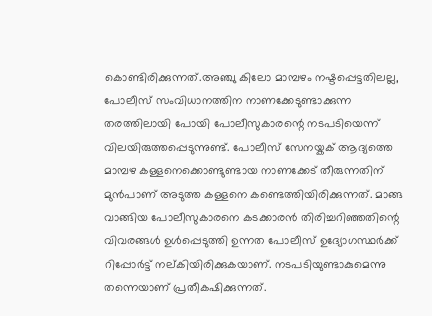കൊണ്ടിരിക്കുന്നത്.അഞ്ചു കിലോ മാമ്പഴം നഷ്ടപ്പെട്ടതിലല്ല, പോലീസ് സംവിധാനത്തിന നാണക്കേടുണ്ടാക്കുന്ന തരത്തിലായി പോയി പോലീസുകാരന്റെ നടപടിയെന്ന് വിലയിരുത്തപ്പെടുന്നുണ്ട്. പോലീസ് സേനയ്കക് ആദ്യത്തെ മാമ്പഴ കള്ളനെക്കൊണ്ടുണ്ടായ നാണക്കേട് തീരുന്നതിന് മുന്‍പാണ് അടുത്ത കള്ളനെ കണ്ടെത്തിയിരിക്കുന്നത്. മാങ്ങ വാങ്ങിയ പോലീസുകാരനെ കടക്കാരന്‍ തിരിച്ചറിഞ്ഞതിന്റെ വിവരങ്ങള്‍ ഉള്‍പ്പെടുത്തി ഉന്നത പോലീസ് ഉദ്യോഗസ്ഥര്‍ക്ക് റിപ്പോര്‍ട്ട് നല്കിയിരിക്കുകയാണ്. നടപടിയുണ്ടാകുമെന്നു തന്നെയാണ് പ്രതീകഷിക്കുന്നത്.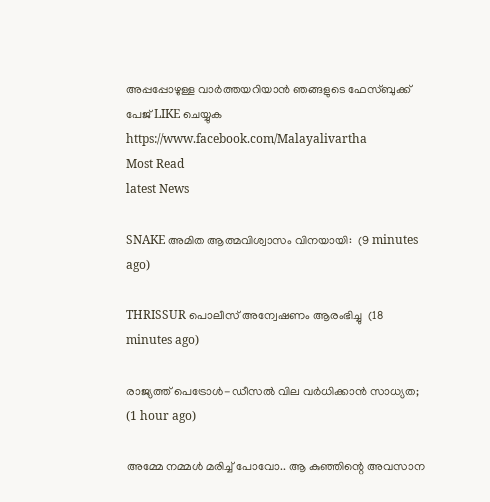അപ്പപ്പോഴുള്ള വാര്‍ത്തയറിയാന്‍ ഞങ്ങളുടെ ഫേസ്‌ബുക്ക്‌ പേജ് LIKE ചെയ്യുക
https://www.facebook.com/Malayalivartha
Most Read
latest News

SNAKE അമിത ആത്മവിശ്വാസം വിനയായി:  (9 minutes ago)

THRISSUR പൊലീസ് അന്വേഷണം ആരംഭിച്ചു  (18 minutes ago)

രാജ്യത്ത് പെട്രോള്‍-ഡീസല്‍ വില വര്‍ധിക്കാന്‍ സാധ്യത;  (1 hour ago)

അമ്മേ നമ്മൾ മരിച്ച് പോവോ.. ആ കുഞ്ഞിന്റെ അവസാന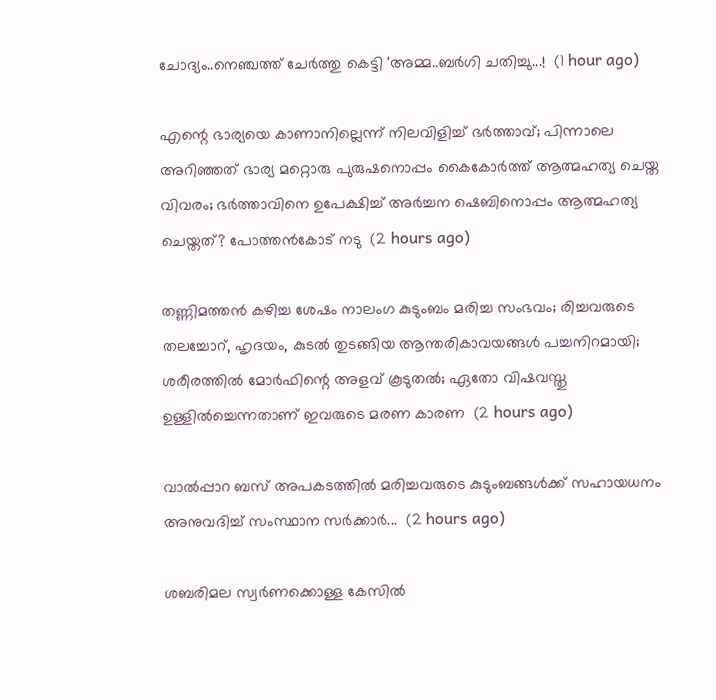ചോദ്യം..നെഞ്ചത്ത് ചേർത്തു കെട്ടി 'അമ്മ..ബർഗി ചതിച്ചു...!  (1 hour ago)

എന്റെ ഭാര്യയെ കാണാനില്ലെന്ന് നിലവിളിച്ച് ഭർത്താവ്; പിന്നാലെ അറിഞ്ഞത് ഭാര്യ മറ്റൊരു പുരുഷനൊപ്പം കൈകോർത്ത് ആത്മഹത്യ ചെയ്ത വിവരം; ഭർത്താവിനെ ഉപേക്ഷിച്ച് അർച്ചന ഷെബിനൊപ്പം ആത്മഹത്യ ചെയ്തത്? പോത്തൻകോട് നടു  (2 hours ago)

തണ്ണിമത്തൻ കഴിച്ച ശേഷം നാലംഗ കുടുംബം മരിച്ച സംഭവം; രിച്ചവരുടെ തലച്ചോറ്, ഹൃദയം, കുടൽ തുടങ്ങിയ ആന്തരികാവയങ്ങൾ പച്ചനിറമായി; ശരീരത്തിൽ മോർഫിന്റെ അളവ് കൂടുതൽ; ഏതോ വിഷവസ്തു ഉള്ളിൽച്ചെന്നതാണ് ഇവരുടെ മരണ കാരണ  (2 hours ago)

വാൽപ്പാറ ബസ് അപകടത്തിൽ മരിച്ചവരുടെ കുടുംബങ്ങൾക്ക് സഹായധനം അനുവദിച്ച് സംസ്ഥാന സർക്കാർ...  (2 hours ago)

ശബരിമല സ്വർണക്കൊള്ള കേസിൽ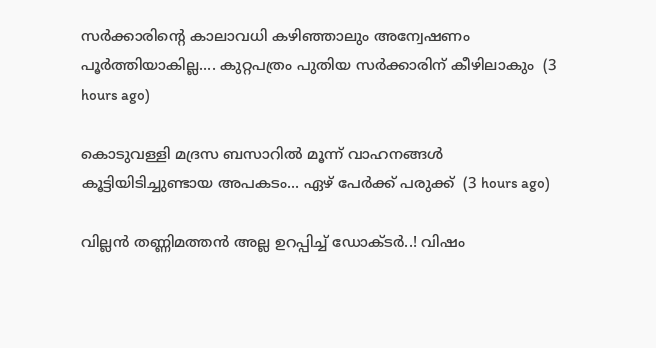സർക്കാരിന്റെ കാലാവധി കഴിഞ്ഞാലും അന്വേഷണം പൂർത്തിയാകില്ല.... കുറ്റപത്രം പുതിയ സർക്കാരിന് കീഴിലാകും  (3 hours ago)

കൊടുവള്ളി മദ്രസ ബസാറിൽ മൂന്ന് വാഹനങ്ങൾ കൂട്ടിയിടിച്ചുണ്ടായ അപകടം... ഏഴ് പേർക്ക് പരുക്ക്  (3 hours ago)

വില്ലൻ തണ്ണിമത്തൻ അല്ല ഉറപ്പിച്ച് ഡോക്ടർ..! വിഷം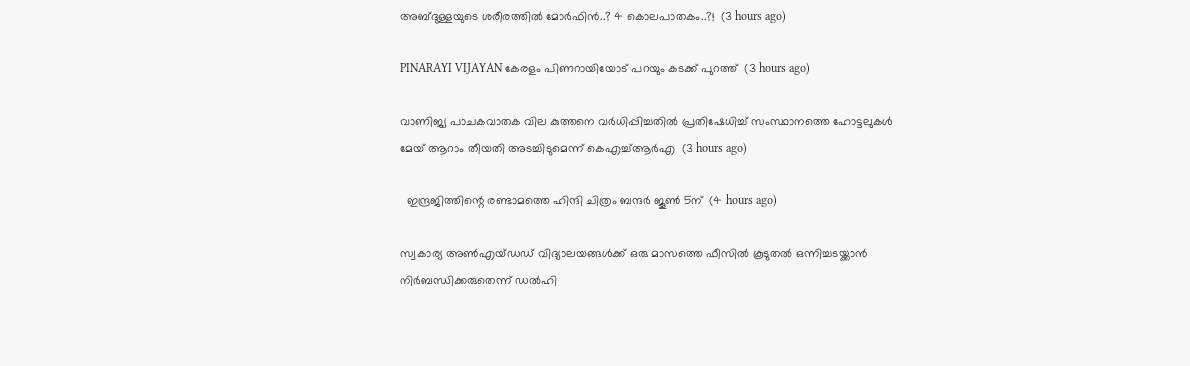അബ്ദുള്ളയുടെ ശരീരത്തിൽ മോർഫിൻ..? 4 കൊലപാതകം..?!  (3 hours ago)

PINARAYI VIJAYAN കേരളം പിണറായിയോട് പറയും കടക്ക് പുറത്ത്  (3 hours ago)

വാണിജ്യ പാചകവാതക വില കുത്തനെ വർധിപ്പിച്ചതിൽ പ്രതിഷേധിച്ച് സംസ്ഥാനത്തെ ഹോട്ടലുകൾ മേയ് ആറാം തീയതി അടച്ചിടുമെന്ന് കെഎച്ച്ആർഎ  (3 hours ago)

  ഇന്ദ്രജിത്തിന്റെ രണ്ടാമത്തെ ഹിന്ദി ചിത്രം ബന്ദർ ജൂൺ 5ന്  (4 hours ago)

സ്വകാര്യ അൺഎയ്ഡഡ് വിദ്യാലയങ്ങൾക്ക് ഒരു മാസത്തെ ഫീസിൽ കൂടുതൽ ഒന്നിച്ചടയ്ക്കാൻ നിർബന്ധിക്കരുതെന്ന് ഡൽഹി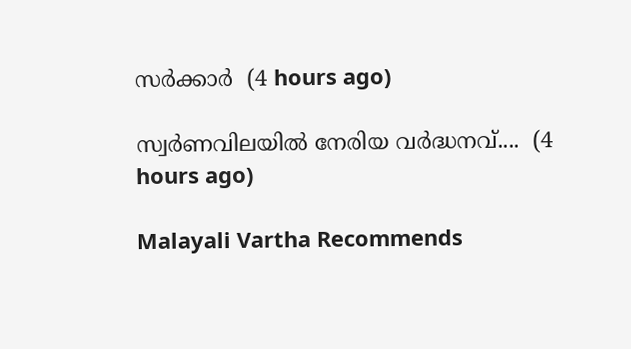സർക്കാർ  (4 hours ago)

സ്വർണവിലയിൽ നേരിയ വർദ്ധനവ്....  (4 hours ago)

Malayali Vartha Recommends